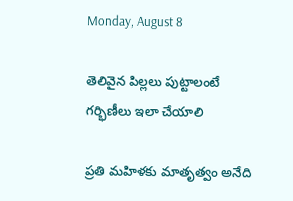Monday, August 8

తెలివైన పిల్ల‌లు పుట్టాలంటే గ‌ర్భిణీలు ఇలా చేయాలి

ప్ర‌తి మ‌హిళ‌కు మాతృత్వం అనేది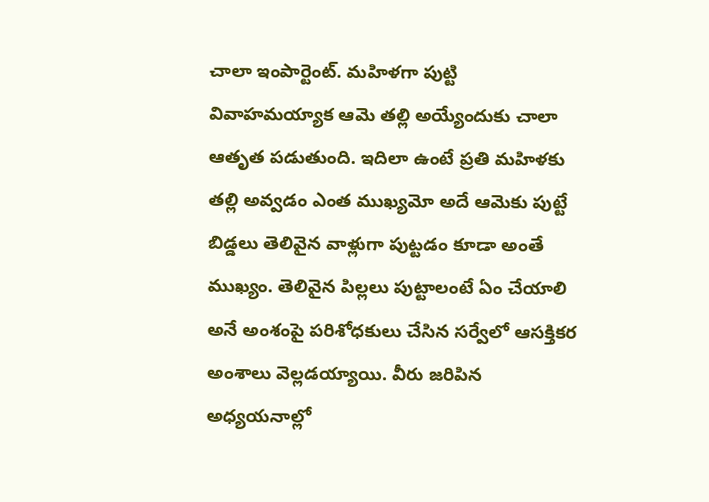చాలా ఇంపార్టెంట్‌. మ‌హిళ‌గా పుట్టి వివాహ‌మ‌య్యాక ఆమె త‌ల్లి అయ్యేందుకు చాలా ఆతృత ప‌డుతుంది. ఇదిలా ఉంటే ప్ర‌తి మ‌హిళకు త‌ల్లి అవ్వ‌డం ఎంత ముఖ్య‌మో అదే ఆమెకు పుట్టే బిడ్డ‌లు తెలివైన వాళ్లుగా పుట్ట‌డం కూడా అంతే ముఖ్యం. తెలివైన పిల్ల‌లు పుట్టాలంటే ఏం చేయాలి అనే అంశంపై ప‌రిశోధ‌కులు చేసిన స‌ర్వేలో ఆస‌క్తిక‌ర అంశాలు వెల్ల‌డ‌య్యాయి. వీరు జ‌రిపిన అధ్య‌య‌నాల్లో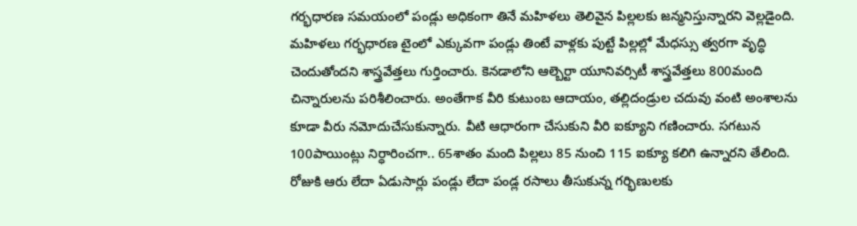గ‌ర్భధారణ సమయంలో పండ్లు అధికంగా తినే మహిళలు తెలివైన పిల్లలకు జన్మనిస్తున్నారని వెల్లడైంది.
మ‌హిళ‌లు గ‌ర్భ‌ధార‌ణ టైంలో ఎక్కువ‌గా పండ్లు తింటే వాళ్ల‌కు పుట్టే పిల్లల్లో మేధస్సు త్వరగా వృద్ధి చెందుతోందని శాస్త్రవేత్తలు గుర్తించారు. కెనడాలోని ఆల్బెర్టా యూనివర్సిటీ శాస్త్రవేత్తలు 800మంది చిన్నారులను పరిశీలించారు. అంతేగాక వీరి కుటుంబ ఆదాయం, తల్లిదండ్రుల చదువు వంటి అంశాలను కూడా వీరు నమోదుచేసుకున్నారు. వీటి ఆధారంగా చేసుకుని వీరి ఐక్యూని గణించారు. సగటున 100పాయింట్లు నిర్ధారించగా.. 65శాతం మంది పిల్ల‌లు 85 నుంచి 115 ఐక్యూ కలిగి ఉన్నారని తేలింది. రోజుకి ఆరు లేదా ఏడుసార్లు పండ్లు లేదా పండ్ల రసాలు తీసుకున్న గర్భిణులకు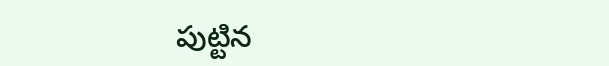పుట్టిన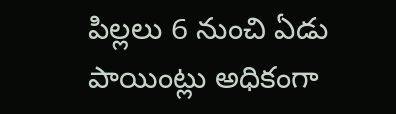పిల్లలు 6 నుంచి ఏడు పాయింట్లు అధికంగా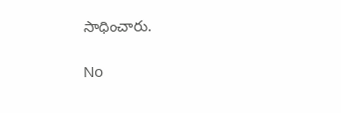సాధించారు.

No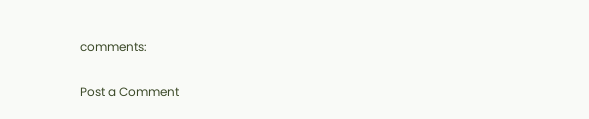comments:

Post a Comment